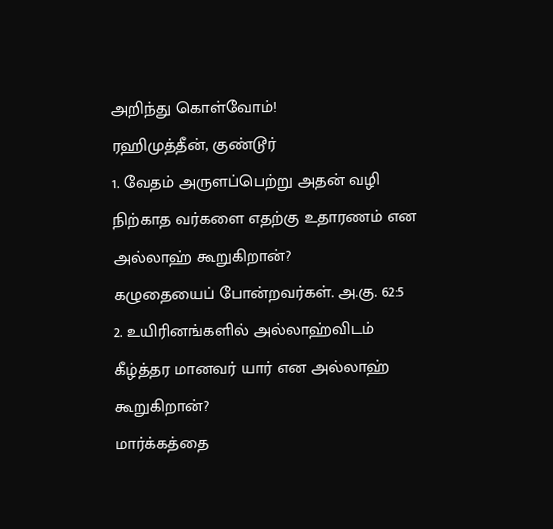அறிந்து கொள்வோம்!
ரஹிமுத்தீன், குண்டூர்
1. வேதம் அருளப்பெற்று அதன் வழி நிற்காத வர்களை எதற்கு உதாரணம் என அல்லாஹ் கூறுகிறான்?
கழுதையைப் போன்றவர்கள். அ.கு. 62:5
2. உயிரினங்களில் அல்லாஹ்விடம் கீழ்த்தர மானவர் யார் என அல்லாஹ் கூறுகிறான்?
மார்க்கத்தை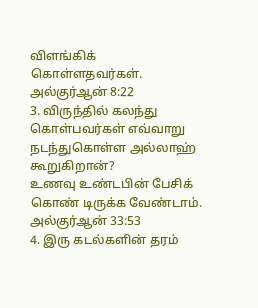விளங்கிக் கொள்ளதவர்கள். அல்குர்ஆன் 8:22
3. விருந்தில் கலந்து கொள்பவர்கள் எவ்வாறு நடந்துகொள்ள அல்லாஹ் கூறுகிறான்?
உணவு உண்டபின் பேசிக் கொண் டிருக்க வேண்டாம். அல்குர்ஆன் 33:53
4. இரு கடல்களின் தரம்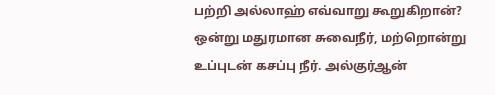பற்றி அல்லாஹ் எவ்வாறு கூறுகிறான்?
ஒன்று மதுரமான சுவைநீர், மற்றொன்று உப்புடன் கசப்பு நீர். அல்குர்ஆன்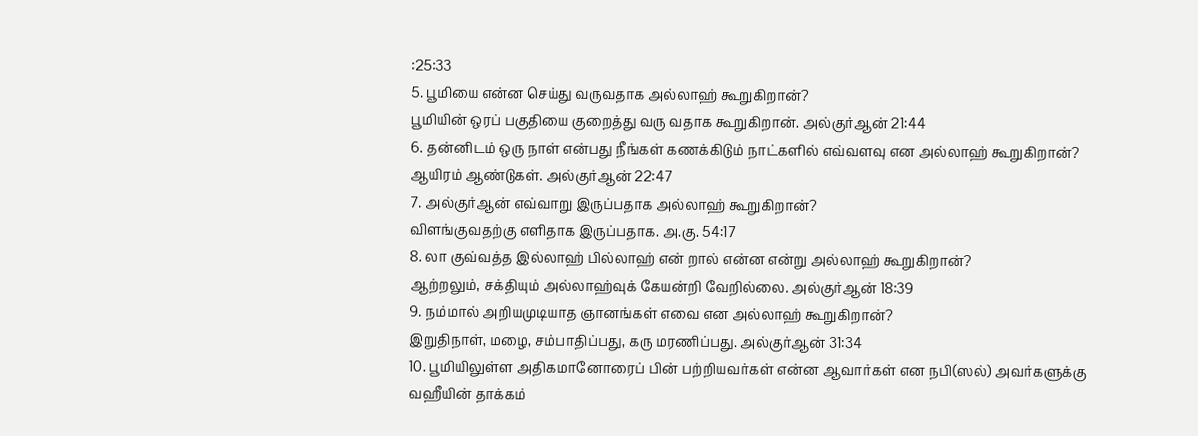:25:33
5. பூமியை என்ன செய்து வருவதாக அல்லாஹ் கூறுகிறான்?
பூமியின் ஒரப் பகுதியை குறைத்து வரு வதாக கூறுகிறான். அல்குர்ஆன் 21:44
6. தன்னிடம் ஒரு நாள் என்பது நீங்கள் கணக்கிடும் நாட்களில் எவ்வளவு என அல்லாஹ் கூறுகிறான்?
ஆயிரம் ஆண்டுகள். அல்குர்ஆன் 22:47
7. அல்குர்ஆன் எவ்வாறு இருப்பதாக அல்லாஹ் கூறுகிறான்?
விளங்குவதற்கு எளிதாக இருப்பதாக. அ.கு. 54:17
8. லா குவ்வத்த இல்லாஹ் பில்லாஹ் என் றால் என்ன என்று அல்லாஹ் கூறுகிறான்?
ஆற்றலும், சக்தியும் அல்லாஹ்வுக் கேயன்றி வேறில்லை. அல்குர்ஆன் 18:39
9. நம்மால் அறியமுடியாத ஞானங்கள் எவை என அல்லாஹ் கூறுகிறான்?
இறுதிநாள், மழை, சம்பாதிப்பது, கரு மரணிப்பது. அல்குர்ஆன் 31:34
10. பூமியிலுள்ள அதிகமானோரைப் பின் பற்றியவர்கள் என்ன ஆவார்கள் என நபி(ஸல்) அவர்களுக்கு வஹீயின் தாக்கம்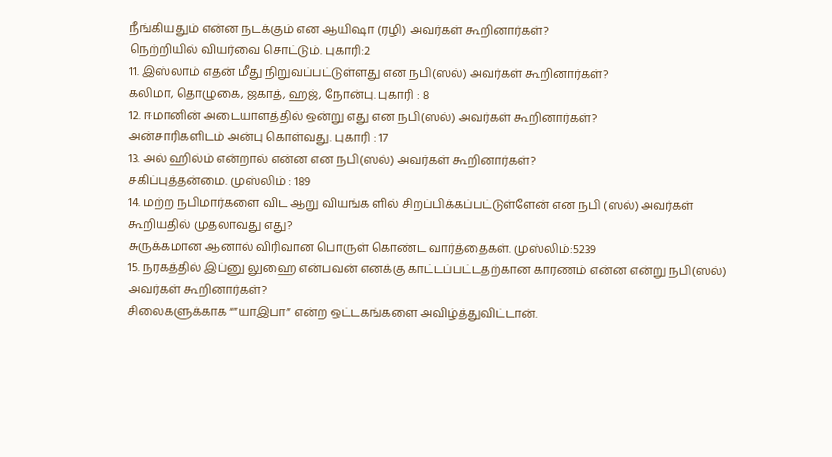நீங்கியதும் என்ன நடக்கும் என ஆயிஷா (ரழி) அவர்கள் கூறினார்கள்?
நெற்றியில் வியர்வை சொட்டும். புகாரி:2
11. இஸ்லாம் எதன் மீது நிறுவப்பட்டுள்ளது என நபி(ஸல்) அவர்கள் கூறினார்கள்?
கலிமா, தொழுகை, ஜகாத், ஹஜ், நோன்பு. புகாரி : 8
12. ஈமானின் அடையாளத்தில் ஒன்று எது என நபி(ஸல்) அவர்கள் கூறினார்கள்?
அன்சாரிகளிடம் அன்பு கொள்வது. புகாரி : 17
13. அல் ஹில்ம் என்றால் என்ன என நபி(ஸல்) அவர்கள் கூறினார்கள்?
சகிப்புத்தன்மை. முஸ்லிம் : 189
14. மற்ற நபிமார்களை விட ஆறு வியங்க ளில் சிறப்பிக்கப்பட்டுள்ளேன் என நபி (ஸல்) அவர்கள் கூறியதில் முதலாவது எது?
சுருக்கமான ஆனால் விரிவான பொருள் கொண்ட வார்த்தைகள். முஸ்லிம்:5239
15. நரகத்தில் இப்னு லுஹை என்பவன் எனக்கு காட்டப்பட்டதற்கான காரணம் என்ன என்று நபி(ஸல்) அவர்கள் கூறினார்கள்?
சிலைகளுக்காக “”யாஇபா” என்ற ஒட்டகங்களை அவிழ்த்துவிட்டான்.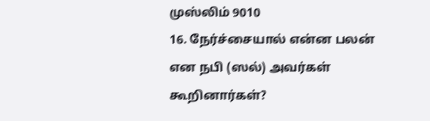முஸ்லிம் 9010
16. நேர்ச்சையால் என்ன பலன் என நபி (ஸல்) அவர்கள் கூறினார்கள்?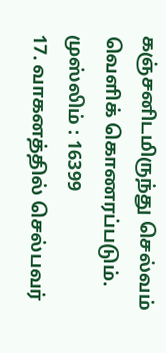கஞ்சனிடமிருந்து செல்வம் வெளிக் கொணரப்படும். முஸ்லிம் : 16399
17. வாகனத்தில் செல்பவர்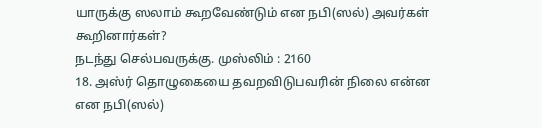யாருக்கு ஸலாம் கூறவேண்டும் என நபி(ஸல்) அவர்கள் கூறினார்கள்?
நடந்து செல்பவருக்கு. முஸ்லிம் : 2160
18. அஸ்ர் தொழுகையை தவறவிடுபவரின் நிலை என்ன என நபி(ஸல்)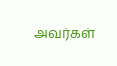அவர்கள்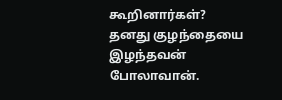கூறினார்கள்?
தனது குழந்தையை இழந்தவன் போலாவான்.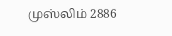முஸ்லிம் 2886